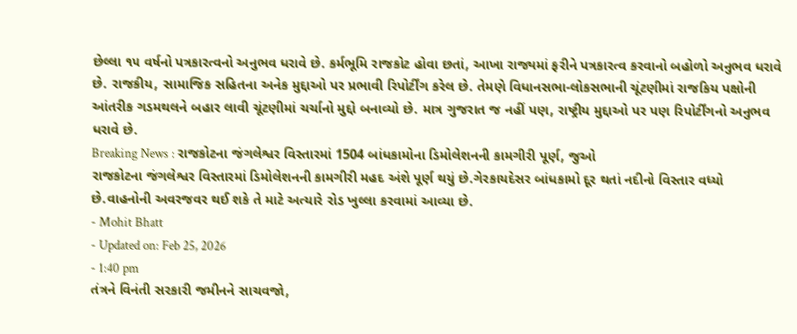છેલ્લા ૧૫ વર્ષનો પત્રકારત્વનો અનુભવ ધરાવે છે. કર્મભૂમિ રાજકોટ હોવા છતાં, આખા રાજ્યમાં ફરીને પત્રકારત્વ કરવાનો બહોળો અનુભવ ધરાવે છે. રાજકીય, સામાજિક સહિતના અનેક મુદ્દાઓ પર પ્રભાવી રિપોર્ટીંગ કરેલ છે. તેમણે વિધાનસભા-લોકસભાની ચૂંટણીમાં રાજકિય પક્ષોની આંતરીક ગડમથલને બહાર લાવી ચૂંટણીમાં ચર્ચાનો મુદ્દો બનાવ્યો છે. માત્ર ગુજરાત જ નહીં પણ, રાષ્ટ્રીય મુદ્દાઓ પર પણ રિપોર્ટીંગનો અનુભવ ધરાવે છે.
Breaking News : રાજકોટના જંગલેશ્વર વિસ્તારમાં 1504 બાંધકામોના ડિમોલેશનની કામગીરી પૂર્ણ, જુઓ
રાજકોટના જંગલેશ્વર વિસ્તારમાં ડિમોલેશનની કામગીરી મહદ અંશે પૂર્ણ થયું છે.ગેરકાયદેસર બાંધકામો દૂર થતાં નદીનો વિસ્તાર વધ્યો છે.વાહનોની અવરજવર થઈ શકે તે માટે અત્યારે રોડ ખુલ્લા કરવામાં આવ્યા છે.
- Mohit Bhatt
- Updated on: Feb 25, 2026
- 1:40 pm
તંત્રને વિનંતી સરકારી જમીનને સાચવજો,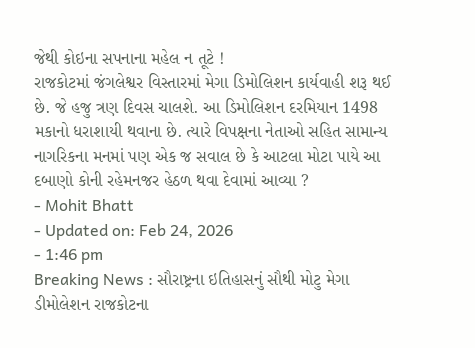જેથી કોઇના સપનાના મહેલ ન તૂટે !
રાજકોટમાં જંગલેશ્વર વિસ્તારમાં મેગા ડિમોલિશન કાર્યવાહી શરૂ થઈ છે. જે હજુ ત્રણ દિવસ ચાલશે. આ ડિમોલિશન દરમિયાન 1498 મકાનો ધરાશાયી થવાના છે. ત્યારે વિપક્ષના નેતાઓ સહિત સામાન્ય નાગરિકના મનમાં પણ એક જ સવાલ છે કે આટલા મોટા પાયે આ દબાણો કોની રહેમનજર હેઠળ થવા દેવામાં આવ્યા ?
- Mohit Bhatt
- Updated on: Feb 24, 2026
- 1:46 pm
Breaking News : સૌરાષ્ટ્રના ઇતિહાસનું સૌથી મોટુ મેગા ડીમોલેશન રાજકોટના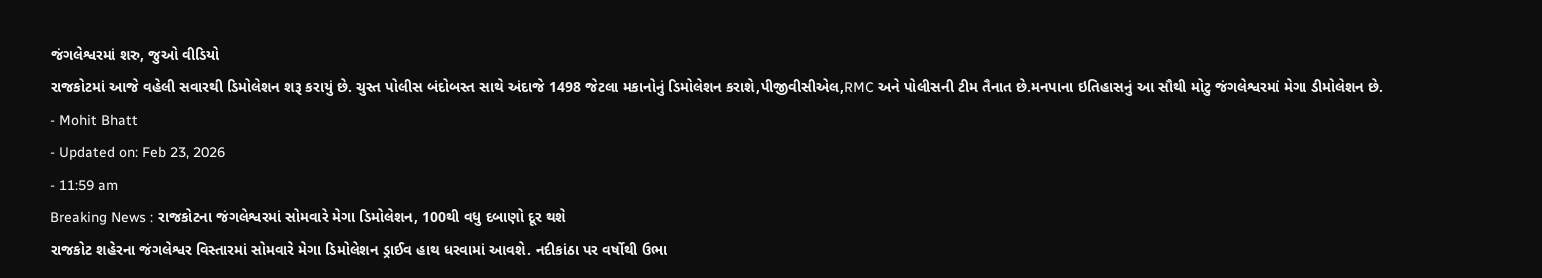જંગલેશ્વરમાં શરુ, જુઓ વીડિયો
રાજકોટમાં આજે વહેલી સવારથી ડિમોલેશન શરૂ કરાયું છે. ચુસ્ત પોલીસ બંદોબસ્ત સાથે અંદાજે 1498 જેટલા મકાનોનું ડિમોલેશન કરાશે,પીજીવીસીએલ,RMC અને પોલીસની ટીમ તૈનાત છે.મનપાના ઇતિહાસનું આ સૌથી મોટુ જંગલેશ્વરમાં મેગા ડીમોલેશન છે.
- Mohit Bhatt
- Updated on: Feb 23, 2026
- 11:59 am
Breaking News : રાજકોટના જંગલેશ્વરમાં સોમવારે મેગા ડિમોલેશન, 100થી વધુ દબાણો દૂર થશે
રાજકોટ શહેરના જંગલેશ્વર વિસ્તારમાં સોમવારે મેગા ડિમોલેશન ડ્રાઈવ હાથ ધરવામાં આવશે. નદીકાંઠા પર વર્ષોથી ઉભા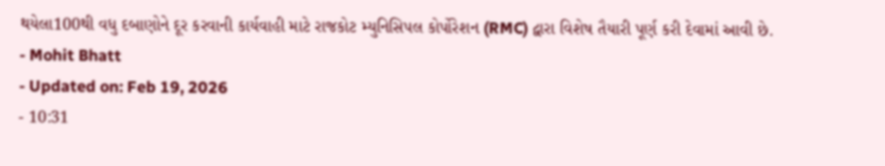થયેલા100થી વધુ દબાણોને દૂર કરવાની કાર્યવાહી માટે રાજકોટ મ્યુનિસિપલ કોર્પોરેશન (RMC) દ્વારા વિશેષ તૈયારી પૂર્ણ કરી દેવામાં આવી છે.
- Mohit Bhatt
- Updated on: Feb 19, 2026
- 10:31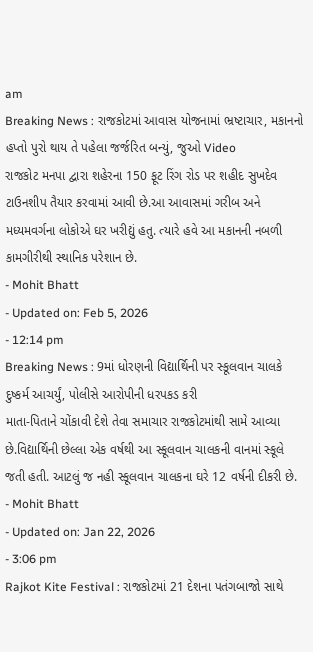am
Breaking News : રાજકોટમાં આવાસ યોજનામાં ભ્રષ્ટાચાર, મકાનનો હપ્તો પુરો થાય તે પહેલા જર્જરિત બન્યું, જુઓ Video
રાજકોટ મનપા દ્વારા શહેરના 150 ફૂટ રિંગ રોડ પર શહીદ સુખદેવ ટાઉનશીપ તૈયાર કરવામાં આવી છે.આ આવાસમાં ગરીબ અને મધ્યમવર્ગના લોકોએ ઘર ખરીદ્યું હતુ. ત્યારે હવે આ મકાનની નબળી કામગીરીથી સ્થાનિક પરેશાન છે.
- Mohit Bhatt
- Updated on: Feb 5, 2026
- 12:14 pm
Breaking News : 9માં ધોરણની વિદ્યાર્થિની પર સ્કૂલવાન ચાલકે દુષ્કર્મ આચર્યું, પોલીસે આરોપીની ધરપકડ કરી
માતા-પિતાને ચોંકાવી દેશે તેવા સમાચાર રાજકોટમાંથી સામે આવ્યા છે.વિદ્યાર્થિની છેલ્લા એક વર્ષથી આ સ્કૂલવાન ચાલકની વાનમાં સ્કૂલે જતી હતી. આટલું જ નહી સ્કૂલવાન ચાલકના ઘરે 12 વર્ષની દીકરી છે.
- Mohit Bhatt
- Updated on: Jan 22, 2026
- 3:06 pm
Rajkot Kite Festival : રાજકોટમાં 21 દેશના પતંગબાજો સાથે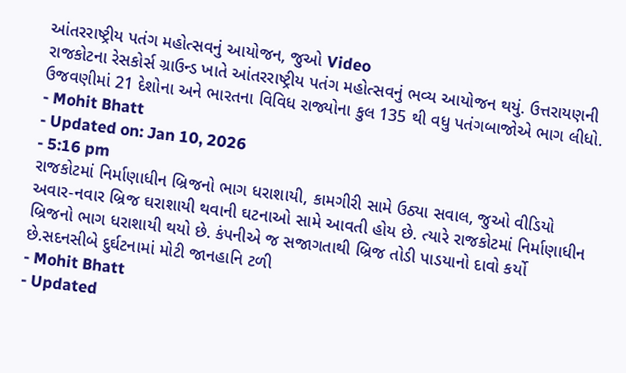આંતરરાષ્ટ્રીય પતંગ મહોત્સવનું આયોજન, જુઓ Video
રાજકોટના રેસકોર્સ ગ્રાઉન્ડ ખાતે આંતરરાષ્ટ્રીય પતંગ મહોત્સવનું ભવ્ય આયોજન થયું. ઉત્તરાયણની ઉજવણીમાં 21 દેશોના અને ભારતના વિવિધ રાજ્યોના કુલ 135 થી વધુ પતંગબાજોએ ભાગ લીધો.
- Mohit Bhatt
- Updated on: Jan 10, 2026
- 5:16 pm
રાજકોટમાં નિર્માણાધીન બ્રિજનો ભાગ ધરાશાયી, કામગીરી સામે ઉઠ્યા સવાલ, જુઓ વીડિયો
અવાર-નવાર બ્રિજ ઘરાશાયી થવાની ઘટનાઓ સામે આવતી હોય છે. ત્યારે રાજકોટમાં નિર્માણાધીન બ્રિજનો ભાગ ધરાશાયી થયો છે. કંપનીએ જ સજાગતાથી બ્રિજ તોડી પાડયાનો દાવો કર્યો છે.સદનસીબે દુર્ઘટનામાં મોટી જાનહાનિ ટળી
- Mohit Bhatt
- Updated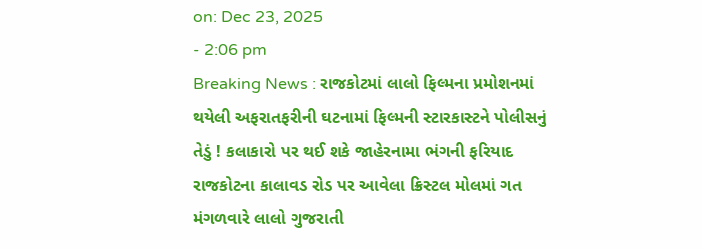on: Dec 23, 2025
- 2:06 pm
Breaking News : રાજકોટમાં લાલો ફિલ્મના પ્રમોશનમાં થયેલી અફરાતફરીની ઘટનામાં ફિલ્મની સ્ટારકાસ્ટને પોલીસનું તેડું ! કલાકારો પર થઈ શકે જાહેરનામા ભંગની ફરિયાદ
રાજકોટના કાલાવડ રોડ પર આવેલા ક્રિસ્ટલ મોલમાં ગત મંગળવારે લાલો ગુજરાતી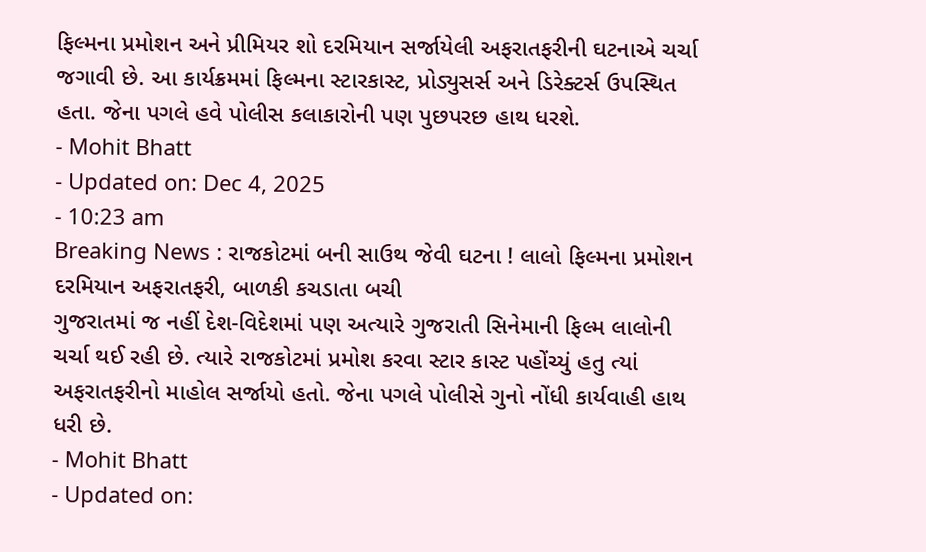ફિલ્મના પ્રમોશન અને પ્રીમિયર શો દરમિયાન સર્જાયેલી અફરાતફરીની ઘટનાએ ચર્ચા જગાવી છે. આ કાર્યક્રમમાં ફિલ્મના સ્ટારકાસ્ટ, પ્રોડ્યુસર્સ અને ડિરેક્ટર્સ ઉપસ્થિત હતા. જેના પગલે હવે પોલીસ કલાકારોની પણ પુછપરછ હાથ ધરશે.
- Mohit Bhatt
- Updated on: Dec 4, 2025
- 10:23 am
Breaking News : રાજકોટમાં બની સાઉથ જેવી ઘટના ! લાલો ફિલ્મના પ્રમોશન દરમિયાન અફરાતફરી, બાળકી કચડાતા બચી
ગુજરાતમાં જ નહીં દેશ-વિદેશમાં પણ અત્યારે ગુજરાતી સિનેમાની ફિલ્મ લાલોની ચર્ચા થઈ રહી છે. ત્યારે રાજકોટમાં પ્રમોશ કરવા સ્ટાર કાસ્ટ પહોંચ્યું હતુ ત્યાં અફરાતફરીનો માહોલ સર્જાયો હતો. જેના પગલે પોલીસે ગુનો નોંધી કાર્યવાહી હાથ ધરી છે.
- Mohit Bhatt
- Updated on: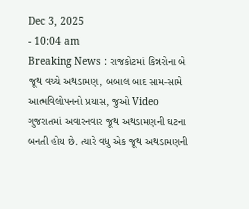Dec 3, 2025
- 10:04 am
Breaking News : રાજકોટમાં કિન્નરોના બે જૂથ વચ્ચે અથડામણ, બબાલ બાદ સામ-સામે આત્મવિલોપનનો પ્રયાસ, જુઓ Video
ગુજરાતમાં અવારનવાર જૂથ અથડામણની ઘટના બનતી હોય છે. ત્યારે વધુ એક જૂથ અથડામણની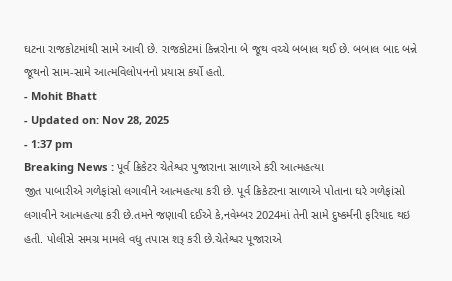ઘટના રાજકોટમાંથી સામે આવી છે. રાજકોટમાં કિન્નરોના બે જૂથ વચ્ચે બબાલ થઈ છે. બબાલ બાદ બન્ને જૂથનો સામ-સામે આત્મવિલોપનનો પ્રયાસ કર્યો હતો.
- Mohit Bhatt
- Updated on: Nov 28, 2025
- 1:37 pm
Breaking News : પૂર્વ ક્રિકેટર ચેતેશ્વર પુજારાના સાળાએ કરી આત્મહત્યા
જીત પાબારીએ ગળેફાંસો લગાવીને આત્મહત્યા કરી છે. પૂર્વ ક્રિકેટરના સાળાએ પોતાના ઘરે ગળેફાંસો લગાવીને આત્મહત્યા કરી છે.તમને જણાવી દઈએ કે,નવેમ્બર 2024માં તેની સામે દુષ્કર્મની ફરિયાદ થઇ હતી. પોલીસે સમગ્ર મામલે વધુ તપાસ શરૂ કરી છે.ચેતેશ્વર પૂજારાએ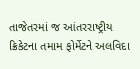તાજેતરમાં જ આંતરરાષ્ટ્રીય ક્રિકેટના તમામ ફોર્મેટને અલવિદા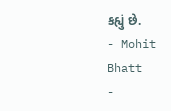કહ્યું છે.
- Mohit Bhatt
-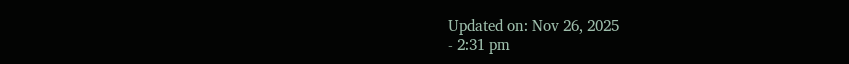Updated on: Nov 26, 2025
- 2:31 pm